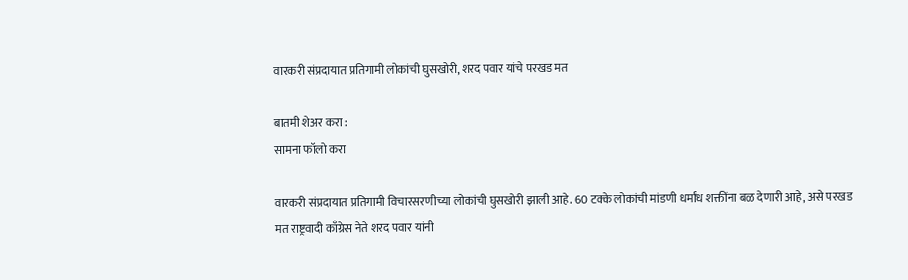वारकरी संप्रदायात प्रतिगामी लोकांची घुसखोरी, शरद पवार यांचे परखड मत

बातमी शेअर करा :
सामना फॉलो करा

वारकरी संप्रदायात प्रतिगामी विचारसरणीच्या लोकांची घुसखोरी झाली आहे. 60 टक्के लोकांची मांडणी धर्मांध शक्तींना बळ देणारी आहे, असे परखड मत राष्ट्रवादी काँग्रेस नेते शरद पवार यांनी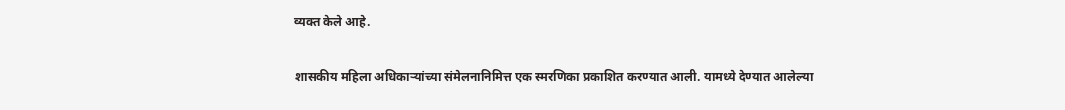व्यक्त केले आहे.

शासकीय महिला अधिकाऱ्यांच्या संमेलनानिमित्त एक स्मरणिका प्रकाशित करण्यात आली. यामध्ये देण्यात आलेल्या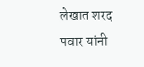लेखात शरद पवार यांनी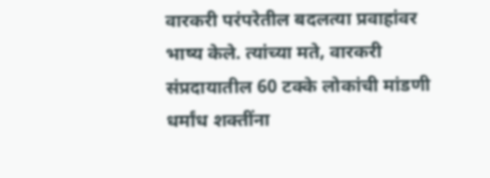वारकरी परंपरेतील बदलत्या प्रवाहांवर भाष्य केले. त्यांच्या मते, वारकरी संप्रदायातील 60 टक्के लोकांची मांडणी धर्मांध शक्तींना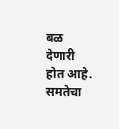बळ देणारी होत आहे. समतेचा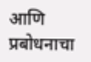आणि प्रबोधनाचा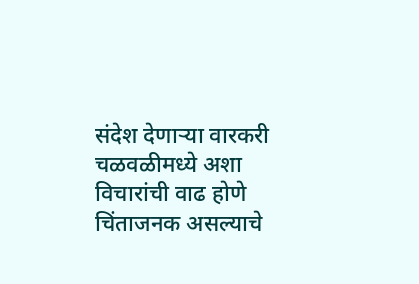संदेश देणाऱ्या वारकरी चळवळीमध्ये अशा विचारांची वाढ होणे चिंताजनक असल्याचे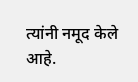त्यांनी नमूद केले आहे.